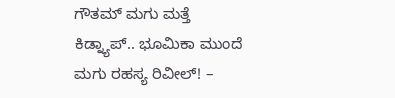ಗೌತಮ್ ಮಗು ಮತ್ತೆ ಕಿಡ್ನ್ಯಾಪ್.. ಭೂಮಿಕಾ ಮುಂದೆ ಮಗು ರಹಸ್ಯ ರಿವೀಲ್! –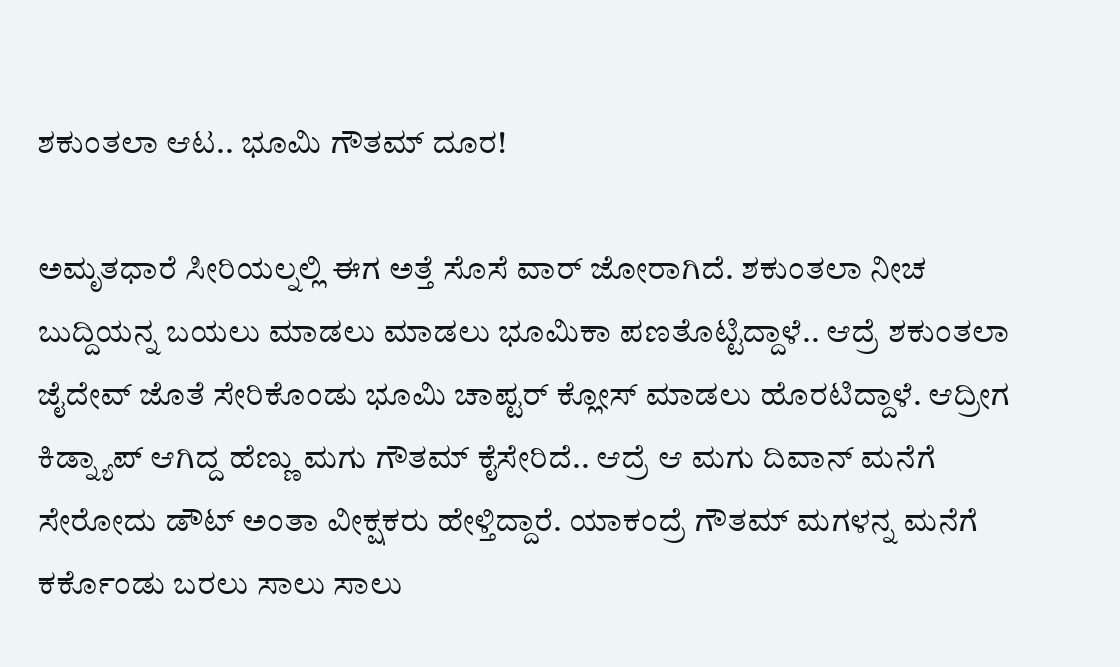ಶಕುಂತಲಾ ಆಟ.. ಭೂಮಿ ಗೌತಮ್ ದೂರ!

ಅಮೃತಧಾರೆ ಸೀರಿಯಲ್ನಲ್ಲಿ ಈಗ ಅತ್ತೆ ಸೊಸೆ ವಾರ್ ಜೋರಾಗಿದೆ. ಶಕುಂತಲಾ ನೀಚ ಬುದ್ದಿಯನ್ನ ಬಯಲು ಮಾಡಲು ಮಾಡಲು ಭೂಮಿಕಾ ಪಣತೊಟ್ಟಿದ್ದಾಳೆ.. ಆದ್ರೆ ಶಕುಂತಲಾ ಜೈದೇವ್ ಜೊತೆ ಸೇರಿಕೊಂಡು ಭೂಮಿ ಚಾಪ್ಟರ್ ಕ್ಲೋಸ್ ಮಾಡಲು ಹೊರಟಿದ್ದಾಳೆ. ಆದ್ರೀಗ ಕಿಡ್ನ್ಯಾಪ್ ಆಗಿದ್ದ ಹೆಣ್ಣು ಮಗು ಗೌತಮ್ ಕೈಸೇರಿದೆ.. ಆದ್ರೆ ಆ ಮಗು ದಿವಾನ್ ಮನೆಗೆ ಸೇರೋದು ಡೌಟ್ ಅಂತಾ ವೀಕ್ಷಕರು ಹೇಳ್ತಿದ್ದಾರೆ. ಯಾಕಂದ್ರೆ ಗೌತಮ್ ಮಗಳನ್ನ ಮನೆಗೆ ಕರ್ಕೊಂಡು ಬರಲು ಸಾಲು ಸಾಲು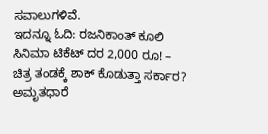ಸವಾಲುಗಳಿವೆ.
ಇದನ್ನೂ ಓದಿ: ರಜನಿಕಾಂತ್ ಕೂಲಿ ಸಿನಿಮಾ ಟಿಕೆಟ್ ದರ 2,000 ರೂ! – ಚಿತ್ರ ತಂಡಕ್ಕೆ ಶಾಕ್ ಕೊಡುತ್ತಾ ಸರ್ಕಾರ?
ಅಮೃತಧಾರೆ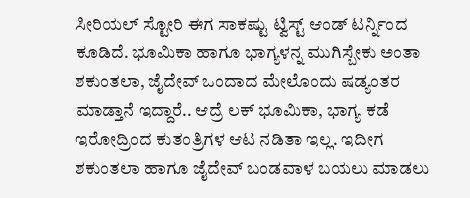ಸೀರಿಯಲ್ ಸ್ಟೋರಿ ಈಗ ಸಾಕಷ್ಟು ಟ್ವಿಸ್ಟ್ ಆಂಡ್ ಟರ್ನ್ನಿಂದ ಕೂಡಿದೆ. ಭೂಮಿಕಾ ಹಾಗೂ ಭಾಗ್ಯಳನ್ನ ಮುಗಿಸ್ಬೇಕು ಅಂತಾ ಶಕುಂತಲಾ, ಜೈದೇವ್ ಒಂದಾದ ಮೇಲೊಂದು ಷಡ್ಯಂತರ ಮಾಡ್ತಾನೆ ಇದ್ದಾರೆ.. ಆದ್ರೆ ಲಕ್ ಭೂಮಿಕಾ, ಭಾಗ್ಯ ಕಡೆ ಇರೋದ್ರಿಂದ ಕುತಂತ್ರಿಗಳ ಆಟ ನಡಿತಾ ಇಲ್ಲ. ಇದೀಗ ಶಕುಂತಲಾ ಹಾಗೂ ಜೈದೇವ್ ಬಂಡವಾಳ ಬಯಲು ಮಾಡಲು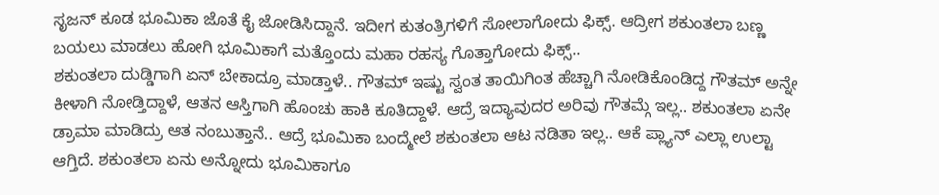ಸೃಜನ್ ಕೂಡ ಭೂಮಿಕಾ ಜೊತೆ ಕೈ ಜೋಡಿಸಿದ್ದಾನೆ. ಇದೀಗ ಕುತಂತ್ರಿಗಳಿಗೆ ಸೋಲಾಗೋದು ಫಿಕ್ಸ್. ಆದ್ರೀಗ ಶಕುಂತಲಾ ಬಣ್ಣ ಬಯಲು ಮಾಡಲು ಹೋಗಿ ಭೂಮಿಕಾಗೆ ಮತ್ತೊಂದು ಮಹಾ ರಹಸ್ಯ ಗೊತ್ತಾಗೋದು ಫಿಕ್ಸ್..
ಶಕುಂತಲಾ ದುಡ್ಡಿಗಾಗಿ ಏನ್ ಬೇಕಾದ್ರೂ ಮಾಡ್ತಾಳೆ.. ಗೌತಮ್ ಇಷ್ಟು ಸ್ವಂತ ತಾಯಿಗಿಂತ ಹೆಚ್ಚಾಗಿ ನೋಡಿಕೊಂಡಿದ್ದ ಗೌತಮ್ ಅನ್ನೇ ಕೀಳಾಗಿ ನೋಡ್ತಿದ್ದಾಳೆ, ಆತನ ಆಸ್ತಿಗಾಗಿ ಹೊಂಚು ಹಾಕಿ ಕೂತಿದ್ದಾಳೆ. ಆದ್ರೆ ಇದ್ಯಾವುದರ ಅರಿವು ಗೌತಮ್ಗೆ ಇಲ್ಲ.. ಶಕುಂತಲಾ ಏನೇ ಡ್ರಾಮಾ ಮಾಡಿದ್ರು ಆತ ನಂಬುತ್ತಾನೆ.. ಆದ್ರೆ ಭೂಮಿಕಾ ಬಂದ್ಮೇಲೆ ಶಕುಂತಲಾ ಆಟ ನಡಿತಾ ಇಲ್ಲ.. ಆಕೆ ಪ್ಲ್ಯಾನ್ ಎಲ್ಲಾ ಉಲ್ಟಾ ಆಗ್ತಿದೆ. ಶಕುಂತಲಾ ಏನು ಅನ್ನೋದು ಭೂಮಿಕಾಗೂ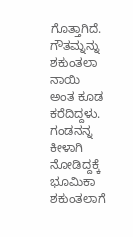ಗೊತ್ತಾಗಿದೆ. ಗೌತಮ್ನನ್ನು ಶಕುಂತಲಾ ನಾಯಿ ಅಂತ ಕೂಡ ಕರೆದಿದ್ದಳು. ಗಂಡನನ್ನ ಕೀಳಾಗಿ ನೋಡಿದ್ದಕ್ಕೆ ಭೂಮಿಕಾ ಶಕುಂತಲಾಗೆ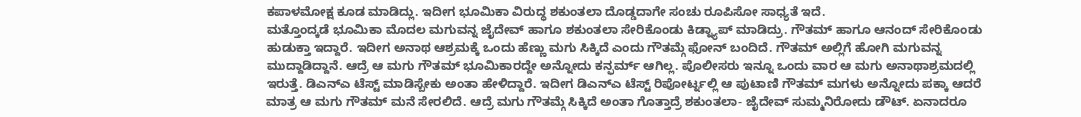ಕಪಾಳಮೋಕ್ಷ ಕೂಡ ಮಾಡಿದ್ಲು. ಇದೀಗ ಭೂಮಿಕಾ ವಿರುದ್ಧ ಶಕುಂತಲಾ ದೊಡ್ಡದಾಗೇ ಸಂಚು ರೂಪಿಸೋ ಸಾಧ್ಯತೆ ಇದೆ.
ಮತ್ತೊಂದ್ಕಡೆ ಭೂಮಿಕಾ ಮೊದಲ ಮಗುವನ್ನ ಜೈದೇವ್ ಹಾಗೂ ಶಕುಂತಲಾ ಸೇರಿಕೊಂಡು ಕಿಡ್ನ್ಯಾಪ್ ಮಾಡಿದ್ರು. ಗೌತಮ್ ಹಾಗೂ ಆನಂದ್ ಸೇರಿಕೊಂಡು ಹುಡುಕ್ತಾ ಇದ್ದಾರೆ. ಇದೀಗ ಅನಾಥ ಆಶ್ರಮಕ್ಕೆ ಒಂದು ಹೆಣ್ಣು ಮಗು ಸಿಕ್ಕಿದೆ ಎಂದು ಗೌತಮ್ಗೆ ಫೋನ್ ಬಂದಿದೆ. ಗೌತಮ್ ಅಲ್ಲಿಗೆ ಹೋಗಿ ಮಗುವನ್ನ ಮುದ್ದಾಡಿದ್ದಾನೆ. ಆದ್ರೆ ಆ ಮಗು ಗೌತಮ್ ಭೂಮಿಕಾರದ್ದೇ ಅನ್ನೋದು ಕನ್ಫರ್ಮ್ ಆಗಿಲ್ಲ. ಪೊಲೀಸರು ಇನ್ನೂ ಒಂದು ವಾರ ಆ ಮಗು ಅನಾಥಾಶ್ರಮದಲ್ಲಿ ಇರುತ್ತೆ. ಡಿಎನ್ಎ ಟೆಸ್ಟ್ ಮಾಡಿಸ್ಬೇಕು ಅಂತಾ ಹೇಳಿದ್ದಾರೆ. ಇದೀಗ ಡಿಎನ್ಎ ಟೆಸ್ಟ್ ರಿಪೋರ್ಟ್ನಲ್ಲಿ ಆ ಪುಟಾಣಿ ಗೌತಮ್ ಮಗಳು ಅನ್ನೋದು ಪಕ್ಕಾ ಆದರೆ ಮಾತ್ರ ಆ ಮಗು ಗೌತಮ್ ಮನೆ ಸೇರಲಿದೆ. ಆದ್ರೆ ಮಗು ಗೌತಮ್ಗೆ ಸಿಕ್ಕಿದೆ ಅಂತಾ ಗೊತ್ತಾದ್ರೆ ಶಕುಂತಲಾ- ಜೈದೇವ್ ಸುಮ್ಮನಿರೋದು ಡೌಟ್. ಏನಾದರೂ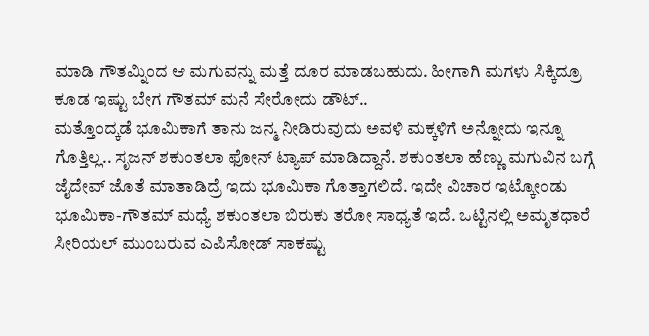ಮಾಡಿ ಗೌತಮ್ನಿಂದ ಆ ಮಗುವನ್ನು ಮತ್ತೆ ದೂರ ಮಾಡಬಹುದು. ಹೀಗಾಗಿ ಮಗಳು ಸಿಕ್ಕಿದ್ರೂ ಕೂಡ ಇಷ್ಟು ಬೇಗ ಗೌತಮ್ ಮನೆ ಸೇರೋದು ಡೌಟ್..
ಮತ್ತೊಂದ್ಕಡೆ ಭೂಮಿಕಾಗೆ ತಾನು ಜನ್ಮ ನೀಡಿರುವುದು ಅವಳಿ ಮಕ್ಕಳಿಗೆ ಅನ್ನೋದು ಇನ್ನೂ ಗೊತ್ತಿಲ್ಲ.. ಸೃಜನ್ ಶಕುಂತಲಾ ಫೋನ್ ಟ್ಯಾಪ್ ಮಾಡಿದ್ದಾನೆ. ಶಕುಂತಲಾ ಹೆಣ್ಣು ಮಗುವಿನ ಬಗ್ಗೆ ಜೈದೇವ್ ಜೊತೆ ಮಾತಾಡಿದ್ರೆ ಇದು ಭೂಮಿಕಾ ಗೊತ್ತಾಗಲಿದೆ. ಇದೇ ವಿಚಾರ ಇಟ್ಕೋಂಡು ಭೂಮಿಕಾ-ಗೌತಮ್ ಮಧ್ಯೆ ಶಕುಂತಲಾ ಬಿರುಕು ತರೋ ಸಾಧ್ಯತೆ ಇದೆ. ಒಟ್ಟಿನಲ್ಲಿ ಅಮೃತಧಾರೆ ಸೀರಿಯಲ್ ಮುಂಬರುವ ಎಪಿಸೋಡ್ ಸಾಕಷ್ಟು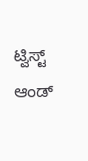ಟ್ವಿಸ್ಟ್ ಆಂಡ್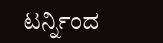ಟರ್ನ್ನಿಂದ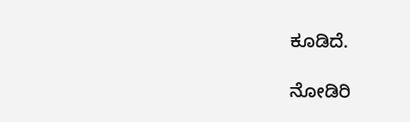ಕೂಡಿದೆ.

ನೋಡಿರಿ